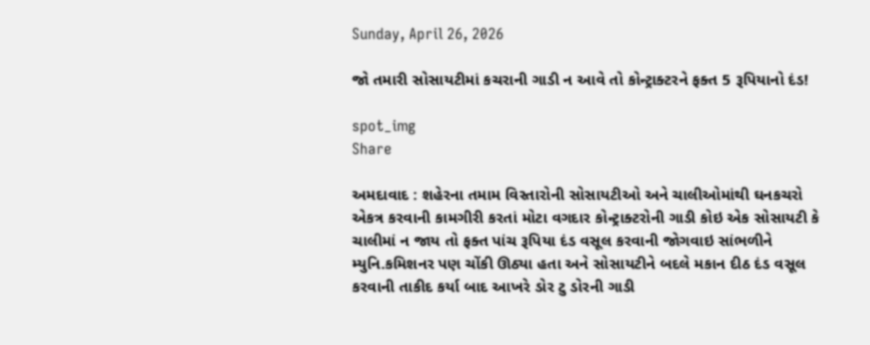Sunday, April 26, 2026

જો તમારી સોસાયટીમાં કચરાની ગાડી ન આવે તો કોન્ટ્રાક્ટરને ફક્ત 5 રૂપિયાનો દંડ!

spot_img
Share

અમદાવાદ : શહેરના તમામ વિસ્તારોની સોસાયટીઓ અને ચાલીઓમાંથી ઘનકચરો એકત્ર કરવાની કામગીરી કરતાં મોટા વગદાર કોન્ટ્રાક્ટરોની ગાડી કોઇ એક સોસાયટી કે ચાલીમાં ન જાય તો ફક્ત પાંચ રૂપિયા દંડ વસૂલ કરવાની જોગવાઇ સાંભળીને મ્યુનિ.કમિશનર પણ ચોંકી ઊઠ્યા હતા અને સોસાયટીને બદલે મકાન દીઠ દંડ વસૂલ કરવાની તાકીદ કર્યા બાદ આખરે ડોર ટુ ડોરની ગાડી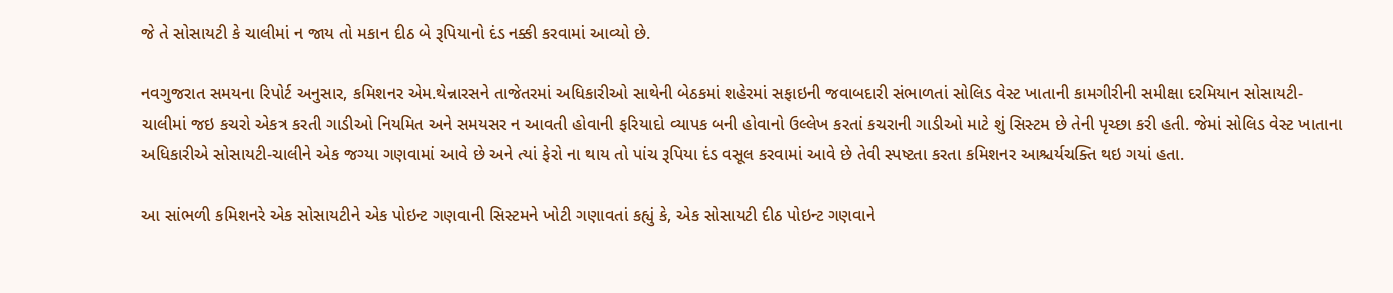જે તે સોસાયટી કે ચાલીમાં ન જાય તો મકાન દીઠ બે રૂપિયાનો દંડ નક્કી કરવામાં આવ્યો છે.

નવગુજરાત સમયના રિપોર્ટ અનુસાર, કમિશનર એમ.થેન્નારસને તાજેતરમાં અધિકારીઓ સાથેની બેઠકમાં શહેરમાં સફાઇની જવાબદારી સંભાળતાં સોલિડ વેસ્ટ ખાતાની કામગીરીની સમીક્ષા દરમિયાન સોસાયટી-ચાલીમાં જઇ કચરો એકત્ર કરતી ગાડીઓ નિયમિત અને સમયસર ન આવતી હોવાની ફરિયાદો વ્યાપક બની હોવાનો ઉલ્લેખ કરતાં કચરાની ગાડીઓ માટે શું સિસ્ટમ છે તેની પૃચ્છા કરી હતી. જેમાં સોલિડ વેસ્ટ ખાતાના અધિકારીએ સોસાયટી-ચાલીને એક જગ્યા ગણવામાં આવે છે અને ત્યાં ફેરો ના થાય તો પાંચ રૂપિયા દંડ વસૂલ કરવામાં આવે છે તેવી સ્પષ્ટતા કરતા કમિશનર આશ્ચર્યચક્તિ થઇ ગયાં હતા.

આ સાંભળી કમિશનરે એક સોસાયટીને એક પોઇન્ટ ગણવાની સિસ્ટમને ખોટી ગણાવતાં કહ્યું કે, એક સોસાયટી દીઠ પોઇન્ટ ગણવાને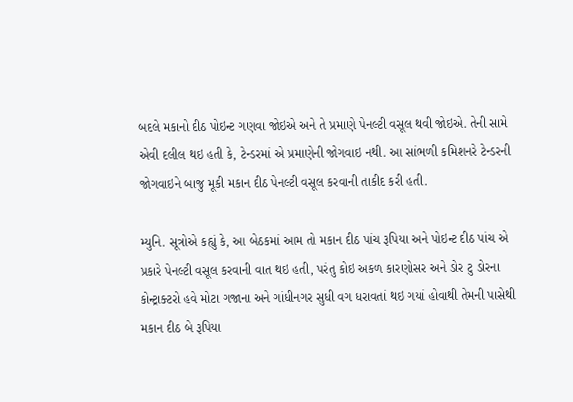બદલે મકાનો દીઠ પોઇન્ટ ગણવા જોઇએ અને તે પ્રમાણે પેનલ્ટી વસૂલ થવી જોઇએ. તેની સામે એવી દલીલ થઇ હતી કે, ટેન્ડરમાં એ પ્રમાણેની જોગવાઇ નથી. આ સાંભળી કમિશનરે ટેન્ડરની જોગવાઇને બાજુ મૂકી મકાન દીઠ પેનલ્ટી વસૂલ કરવાની તાકીદ કરી હતી.

મ્યુનિ. સૂત્રોએ કહ્યું કે, આ બેઠકમાં આમ તો મકાન દીઠ પાંચ રૂપિયા અને પોઇન્ટ દીઠ પાંચ એ પ્રકારે પેનલ્ટી વસૂલ કરવાની વાત થઇ હતી, પરંતુ કોઇ અકળ કારણોસર અને ડોર ટુ ડોરના કોન્ટ્રાક્ટરો હવે મોટા ગજાના અને ગાંધીનગર સુધી વગ ધરાવતાં થઇ ગયાં હોવાથી તેમની પાસેથી મકાન દીઠ બે રૂપિયા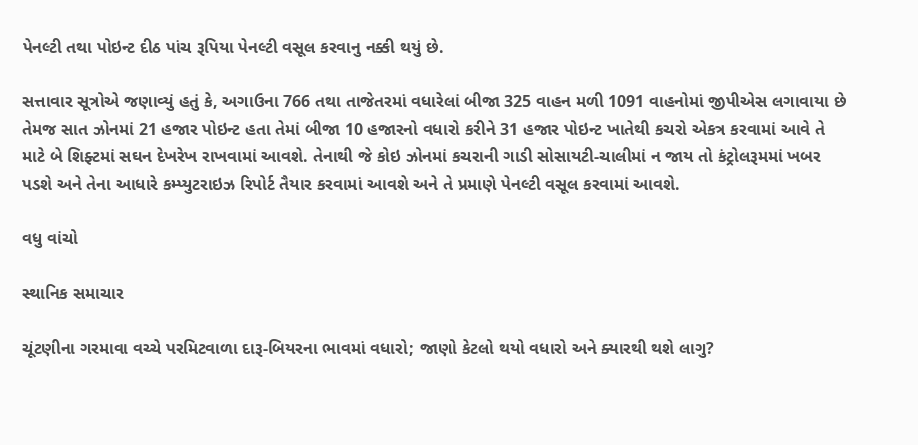પેનલ્ટી તથા પોઇન્ટ દીઠ પાંચ રૂપિયા પેનલ્ટી વસૂલ કરવાનુ નક્કી થયું છે.

સત્તાવાર સૂત્રોએ જણાવ્યું હતું કે, અગાઉના 766 તથા તાજેતરમાં વધારેલાં બીજા 325 વાહન મળી 1091 વાહનોમાં જીપીએસ લગાવાયા છે તેમજ સાત ઝોનમાં 21 હજાર પોઇન્ટ હતા તેમાં બીજા 10 હજારનો વધારો કરીને 31 હજાર પોઇન્ટ ખાતેથી કચરો એકત્ર કરવામાં આવે તે માટે બે શિફ્ટમાં સઘન દેખરેખ રાખવામાં આવશે. તેનાથી જે કોઇ ઝોનમાં કચરાની ગાડી સોસાયટી-ચાલીમાં ન જાય તો કંટ્રોલરૂમમાં ખબર પડશે અને તેના આધારે કમ્પ્યુટરાઇઝ રિપોર્ટ તૈયાર કરવામાં ‌આવશે અને તે પ્રમાણે પેનલ્ટી વસૂલ કરવામાં આવશે.

વધુ વાંચો

સ્થાનિક સમાચાર

ચૂંટણીના ગરમાવા વચ્ચે પરમિટવાળા દારૂ-બિયરના ભાવમાં વધારો; જાણો કેટલો થયો વધારો અને ક્યારથી થશે લાગુ?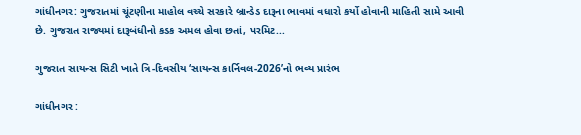ગાંધીનગર: ગુજરાતમાં ચૂંટણીના માહોલ વચ્ચે સરકારે બ્રાન્ડેડ દારૂના ભાવમાં વધારો કર્યો હોવાની માહિતી સામે આવી છે. ગુજરાત રાજ્યમાં દારૂબંધીનો કડક અમલ હોવા છતાં, પરમિટ...

ગુજરાત સાયન્સ સિટી ખાતે ત્રિ-દિવસીય ‘સાયન્સ કાર્નિવલ-2026’નો ભવ્ય પ્રારંભ

ગાંધીનગર :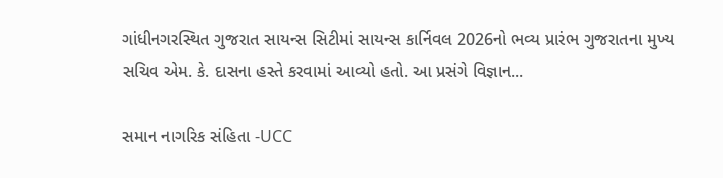ગાંધીનગરસ્થિત ગુજરાત સાયન્સ સિટીમાં સાયન્સ કાર્નિવલ 2026નો ભવ્ય પ્રારંભ ગુજરાતના મુખ્ય સચિવ એમ. કે. દાસના હસ્તે કરવામાં આવ્યો હતો. આ પ્રસંગે વિજ્ઞાન...

સમાન નાગરિક સંહિતા -UCC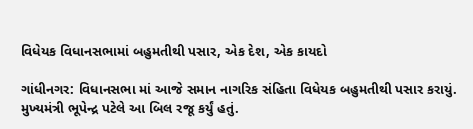વિધેયક વિધાનસભામાં બહુમતીથી પસાર, એક દેશ, એક કાયદો

ગાંધીનગર: વિધાનસભા માં આજે સમાન નાગરિક સંહિતા વિધેયક બહુમતીથી પસાર કરાયું. મુખ્યમંત્રી ભૂપેન્દ્ર પટેલે આ બિલ રજૂ કર્યું હતું.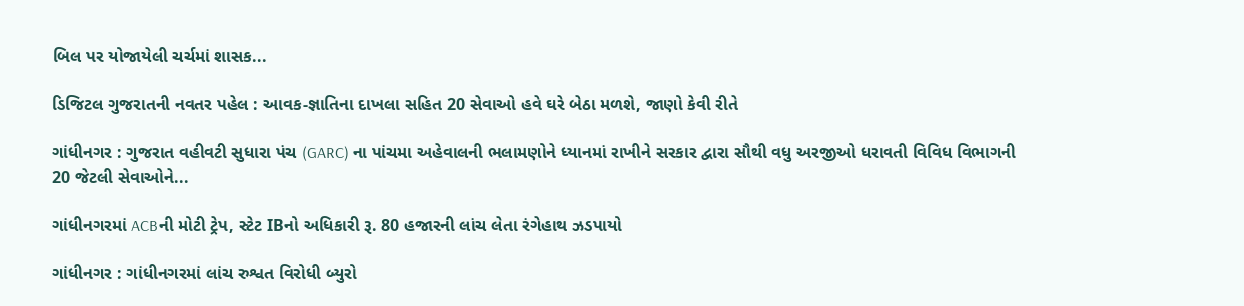બિલ પર યોજાયેલી ચર્ચમાં શાસક...

ડિજિટલ ગુજરાતની નવતર પહેલ : આવક-જ્ઞાતિના દાખલા સહિત 20 સેવાઓ હવે ઘરે બેઠા મળશે, જાણો કેવી રીતે

ગાંધીનગર : ગુજરાત વહીવટી સુધારા પંચ (GARC) ના પાંચમા અહેવાલની ભલામણોને ધ્યાનમાં રાખીને સરકાર દ્વારા સૌથી વધુ અરજીઓ ધરાવતી વિવિધ વિભાગની 20 જેટલી સેવાઓને...

ગાંધીનગરમાં ACBની મોટી ટ્રેપ, સ્ટેટ IBનો અધિકારી રૂ. 80 હજારની લાંચ લેતા રંગેહાથ ઝડપાયો

ગાંધીનગર : ગાંધીનગરમાં લાંચ રુશ્વત વિરોધી બ્યુરો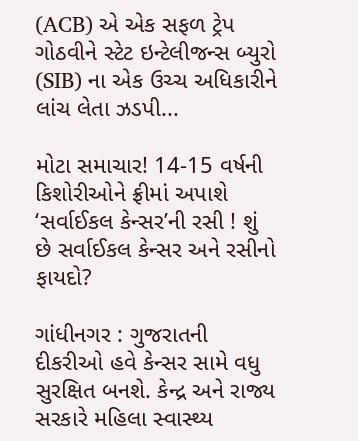(ACB) એ એક સફળ ટ્રેપ ગોઠવીને સ્ટેટ ઇન્ટેલીજન્સ બ્યુરો (SIB) ના એક ઉચ્ચ અધિકારીને લાંચ લેતા ઝડપી...

મોટા સમાચાર! 14-15 વર્ષની કિશોરીઓને ફ્રીમાં અપાશે ‘સર્વાઈકલ કેન્સર’ની રસી ! શું છે સર્વાઈકલ કેન્સર અને રસીનો ફાયદો?

ગાંધીનગર : ગુજરાતની દીકરીઓ હવે કેન્સર સામે વધુ સુરક્ષિત બનશે. કેન્દ્ર અને રાજ્ય સરકારે મહિલા સ્વાસ્થ્ય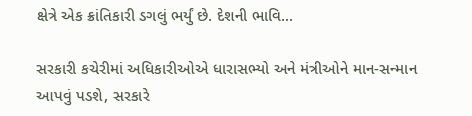ક્ષેત્રે એક ક્રાંતિકારી ડગલું ભર્યું છે. દેશની ભાવિ...

સરકારી કચેરીમાં અધિકારીઓએ ધારાસભ્યો અને મંત્રીઓને માન-સન્માન આપવું પડશે, સરકારે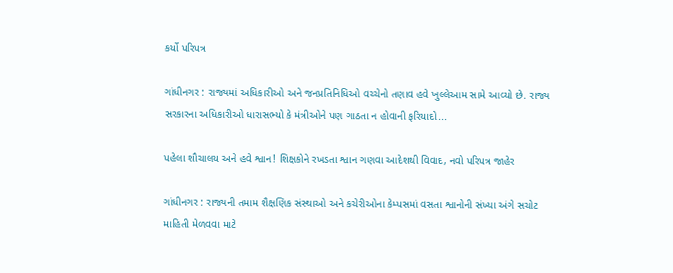કર્યો પરિપત્ર

ગાંધીનગર : રાજ્યમાં અધિકારીઓ અને જનપ્રતિનિધિઓ વચ્ચેનો તણાવ હવે ખુલ્લેઆમ સામે આવ્યો છે. રાજ્ય સરકારના અધિકારીઓ ધારાસભ્યો કે મંત્રીઓને પણ ગાઠતા ન હોવાની ફરિયાદો...

પહેલા શૌચાલય અને હવે શ્વાન! શિક્ષકોને રખડતા શ્વાન ગણવા આદેશથી વિવાદ, નવો પરિપત્ર જાહેર

ગાંધીનગર : રાજ્યની તમામ શૈક્ષણિક સંસ્થાઓ અને કચેરીઓના કેમ્પસમાં વસતા શ્વાનોની સંખ્યા અંગે સચોટ માહિતી મેળવવા માટે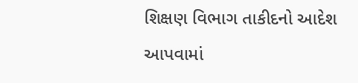શિક્ષણ વિભાગ તાકીદનો આદેશ આપવામાં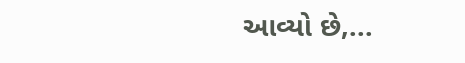આવ્યો છે,...